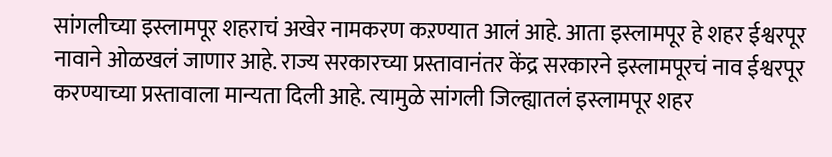सांगलीच्या इस्लामपूर शहराचं अखेर नामकरण कऱण्यात आलं आहे. आता इस्लामपूर हे शहर ईश्वरपूर नावाने ओळखलं जाणार आहे. राज्य सरकारच्या प्रस्तावानंतर केंद्र सरकारने इस्लामपूरचं नाव ईश्वरपूर करण्याच्या प्रस्तावाला मान्यता दिली आहे. त्यामुळे सांगली जिल्ह्यातलं इस्लामपूर शहर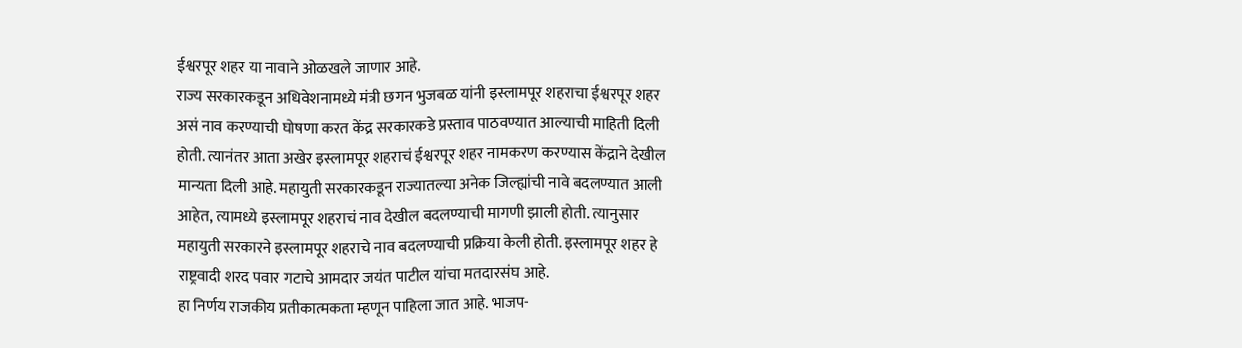ईश्वरपूर शहर या नावाने ओळखले जाणार आहे.
राज्य सरकारकडून अधिवेशनामध्ये मंत्री छगन भुजबळ यांनी इस्लामपूर शहराचा ईश्वरपूर शहर असं नाव करण्याची घोषणा करत केंद्र सरकारकडे प्रस्ताव पाठवण्यात आल्याची माहिती दिली होती. त्यानंतर आता अखेर इस्लामपूर शहराचं ईश्वरपूर शहर नामकरण करण्यास केंद्राने देखील मान्यता दिली आहे. महायुती सरकारकडून राज्यातल्या अनेक जिल्ह्यांची नावे बदलण्यात आली आहेत, त्यामध्ये इस्लामपूर शहराचं नाव देखील बदलण्याची मागणी झाली होती. त्यानुसार महायुती सरकारने इस्लामपूर शहराचे नाव बदलण्याची प्रक्रिया केली होती. इस्लामपूर शहर हे राष्ट्रवादी शरद पवार गटाचे आमदार जयंत पाटील यांचा मतदारसंघ आहे.
हा निर्णय राजकीय प्रतीकात्मकता म्हणून पाहिला जात आहे. भाजप-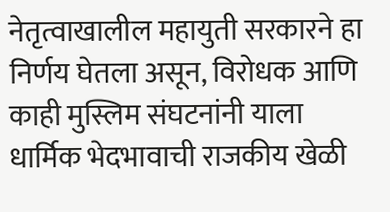नेतृत्वाखालील महायुती सरकारने हा निर्णय घेतला असून, विरोधक आणि काही मुस्लिम संघटनांनी याला धार्मिक भेदभावाची राजकीय खेळी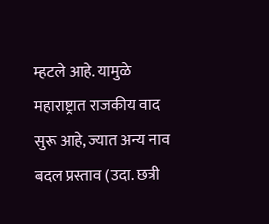म्हटले आहे. यामुळे महाराष्ट्रात राजकीय वाद सुरू आहे, ज्यात अन्य नाव बदल प्रस्ताव (उदा. छत्री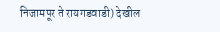निजामपूर ते रायगडवाडी) देखील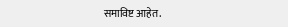समाविष्ट आहेत.